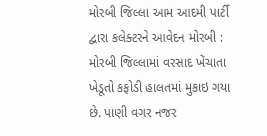મોરબી જિલ્લા આમ આદમી પાર્ટી દ્વારા કલેક્ટરને આવેદન મોરબી : મોરબી જિલ્લામાં વરસાદ ખેંચાતા ખેડૂતો કફોડી હાલતમાં મુકાઇ ગયા છે. પાણી વગર નજર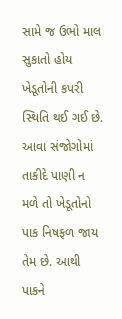સામે જ ઉભો માલ સુકાતો હોય ખેડૂતોની કપરી સ્થિતિ થઈ ગઈ છે. આવા સંજોગોમાં તાકીદે પાણી ન મળે તો ખેડૂતોનો પાક નિષફળ જાય તેમ છે. આથી પાકને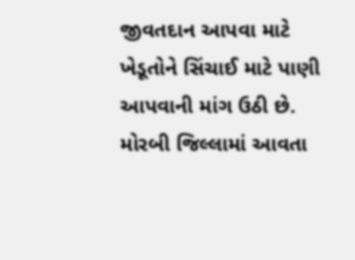જીવતદાન આપવા માટે ખેડૂતોને સિંચાઈ માટે પાણી આપવાની માંગ ઉઠી છે. મોરબી જિલ્લામાં આવતા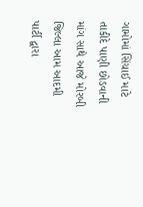ગામોમાં સિંચાઈ માટે તાકીદે પાણી છોડવાની માંગ સાથે આજે મોરબી જિલ્લા આમ આદમી પાર્ટી દ્વારા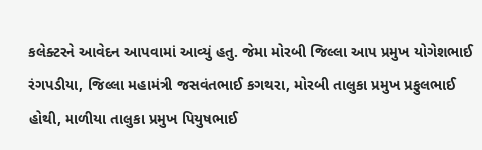કલેક્ટરને આવેદન આપવામાં આવ્યું હતુ. જેમા મોરબી જિલ્લા આપ પ્રમુખ યોગેશભાઈ રંગપડીયા, જિલ્લા મહામંત્રી જસવંતભાઈ કગથરા, મોરબી તાલુકા પ્રમુખ પ્રફુલભાઈ હોથી, માળીયા તાલુકા પ્રમુખ પિયુષભાઈ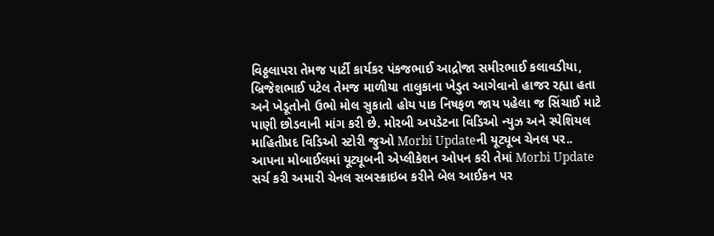વિઠ્ઠલાપરા તેમજ પાર્ટી કાર્યકર પંકજભાઈ આદ્રોજા સમીરભાઈ કલાવડીયા, બ્રિજેશભાઈ પટેલ તેમજ માળીયા તાલુકાના ખેડુત આગેવાનો હાજર રહ્યા હતા અને ખેડૂતોનો ઉભો મોલ સુકાતો હોય પાક નિષફળ જાય પહેલા જ સિંચાઈ માટે પાણી છોડવાની માંગ કરી છે. મોરબી અપડેટના વિડિઓ ન્યુઝ અને સ્પેશિયલ માહિતીપ્રદ વિડિઓ સ્ટોરી જુઓ Morbi Updateની યૂટ્યૂબ ચેનલ પર.. આપના મોબાઈલમાં યૂટ્યૂબની એપ્લીકેશન ઓપન કરી તેમાં Morbi Update સર્ચ કરી અમારી ચેનલ સબસ્ક્રાઇબ કરીને બેલ આઈકન પર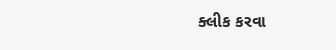ક્લીક કરવા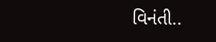વિનંતી..